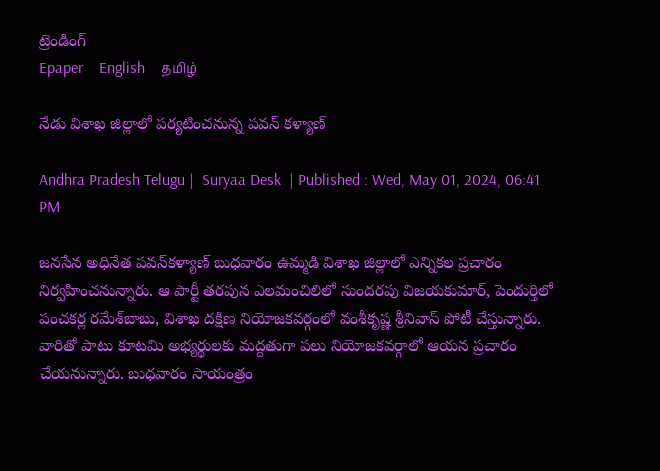ట్రెండింగ్
Epaper    English    தமிழ்

నేడు విశాఖ జిల్లాలో పర్యటించనున్న పవన్ కళ్యాణ్

Andhra Pradesh Telugu |  Suryaa Desk  | Published : Wed, May 01, 2024, 06:41 PM

జనసేన అధినేత పవన్‌కళ్యాణ్‌ బుధవారం ఉమ్మడి విశాఖ జిల్లాలో ఎన్నికల ప్రచారం నిర్వహించనున్నారు. ఆ పార్టీ తరపున ఎలమంచిలిలో సుందరపు విజయకుమార్‌, పెందుర్తిలో పంచకర్ల రమేశ్‌బాబు, విశాఖ దక్షిణ నియోజకవర్గంలో వంశీకృష్ణ శ్రీనివాస్‌ పోటీ చేస్తున్నారు. వారితో పాటు కూటమి అభ్యర్థులకు మద్దతుగా పలు నియోజకవర్గాలో ఆయన ప్రచారం చేయనున్నారు. బుధవారం సాయంత్రం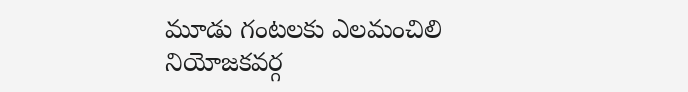మూడు గంటలకు ఎలమంచిలి నియోజకవర్గ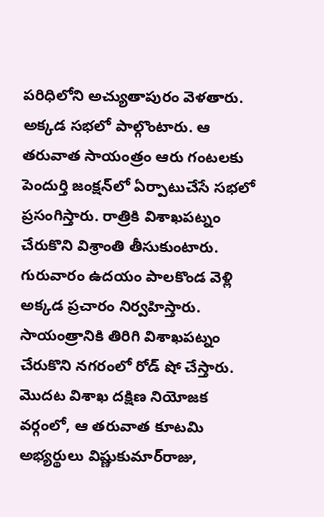పరిధిలోని అచ్యుతాపురం వెళతారు. అక్కడ సభలో పాల్గొంటారు. ఆ తరువాత సాయంత్రం ఆరు గంటలకు పెందుర్తి జంక్షన్‌లో ఏర్పాటుచేసే సభలో ప్రసంగిస్తారు. రాత్రికి విశాఖపట్నం చేరుకొని విశ్రాంతి తీసుకుంటారు. గురువారం ఉదయం పాలకొండ వెళ్లి అక్కడ ప్రచారం నిర్వహిస్తారు. సాయంత్రానికి తిరిగి విశాఖపట్నం చేరుకొని నగరంలో రోడ్‌ షో చేస్తారు. మొదట విశాఖ దక్షిణ నియోజక వర్గంలో, ఆ తరువాత కూటమి అభ్యర్థులు విష్ణుకుమార్‌రాజు,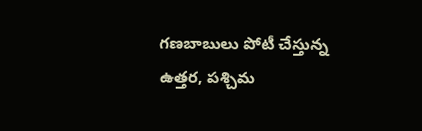గణబాబులు పోటీ చేస్తున్న ఉత్తర, పశ్చిమ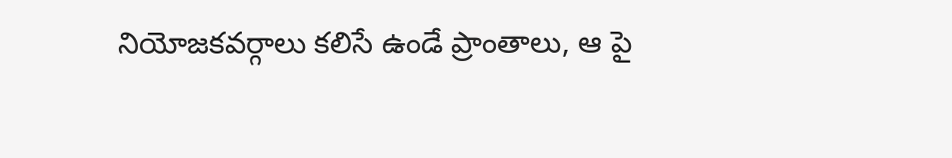నియోజకవర్గాలు కలిసే ఉండే ప్రాంతాలు, ఆ పై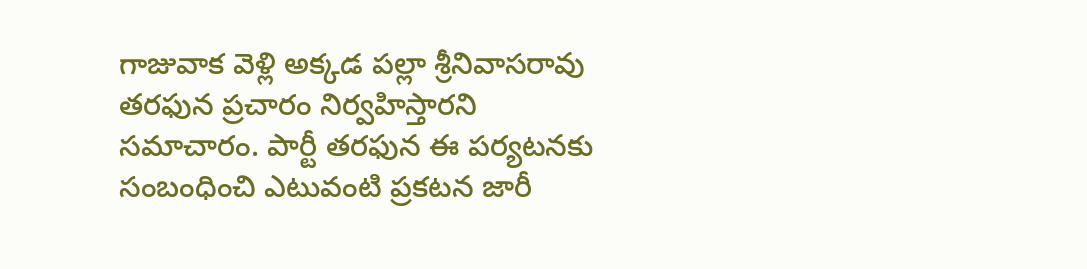గాజువాక వెళ్లి అక్కడ పల్లా శ్రీనివాసరావు తరఫున ప్రచారం నిర్వహిస్తారని సమాచారం. పార్టీ తరఫున ఈ పర్యటనకు సంబంధించి ఎటువంటి ప్రకటన జారీ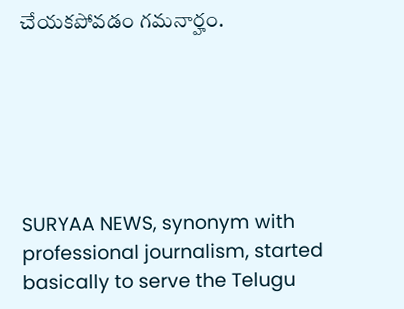చేయకపోవడం గమనార్హం.






SURYAA NEWS, synonym with professional journalism, started basically to serve the Telugu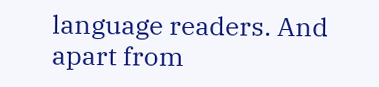language readers. And apart from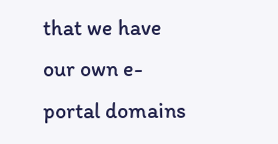that we have our own e-portal domains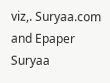viz,. Suryaa.com and Epaper Suryaa